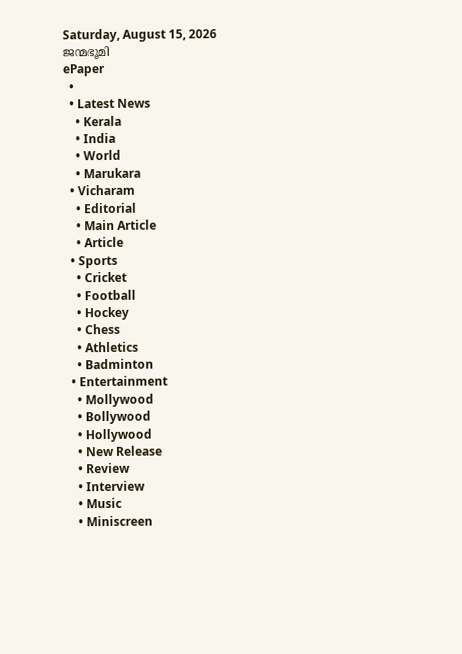Saturday, August 15, 2026
ജന്മഭൂമി
ePaper
  •
  • Latest News
    • Kerala
    • India
    • World
    • Marukara
  • Vicharam
    • Editorial
    • Main Article
    • Article
  • Sports
    • Cricket
    • Football
    • Hockey
    • Chess
    • Athletics
    • Badminton
  • Entertainment
    • Mollywood
    • Bollywood
    • Hollywood
    • New Release
    • Review
    • Interview
    • Music
    • Miniscreen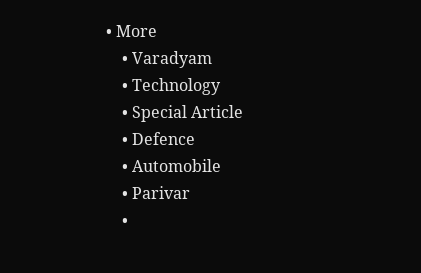• More
    • Varadyam
    • Technology
    • Special Article
    • Defence
    • Automobile
    • Parivar
    •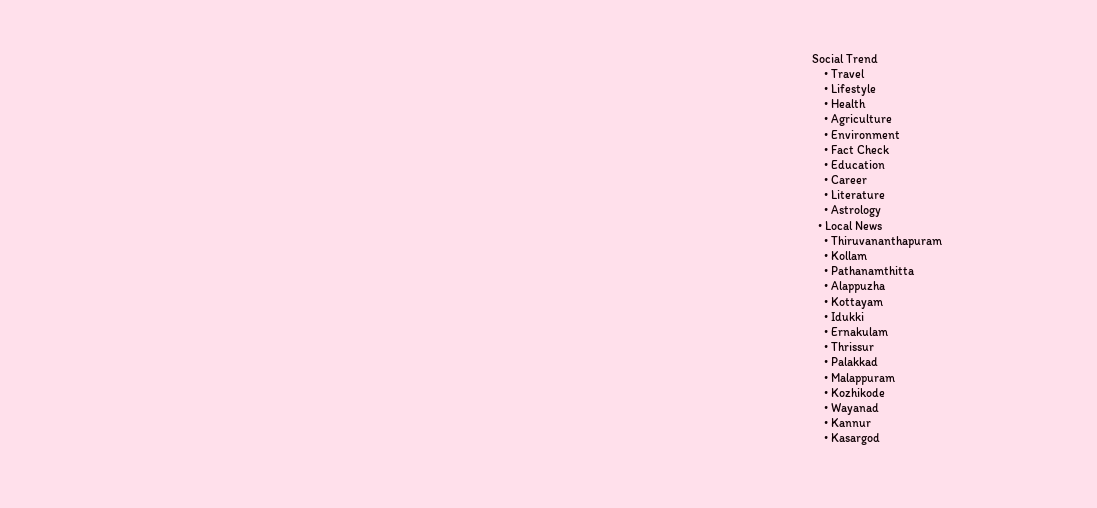Social Trend
    • Travel
    • Lifestyle
    • Health
    • Agriculture
    • Environment
    • Fact Check
    • Education
    • Career
    • Literature
    • Astrology
  • Local News
    • Thiruvananthapuram
    • Kollam
    • Pathanamthitta
    • Alappuzha
    • Kottayam
    • Idukki
    • Ernakulam
    • Thrissur
    • Palakkad
    • Malappuram
    • Kozhikode
    • Wayanad
    • Kannur
    • Kasargod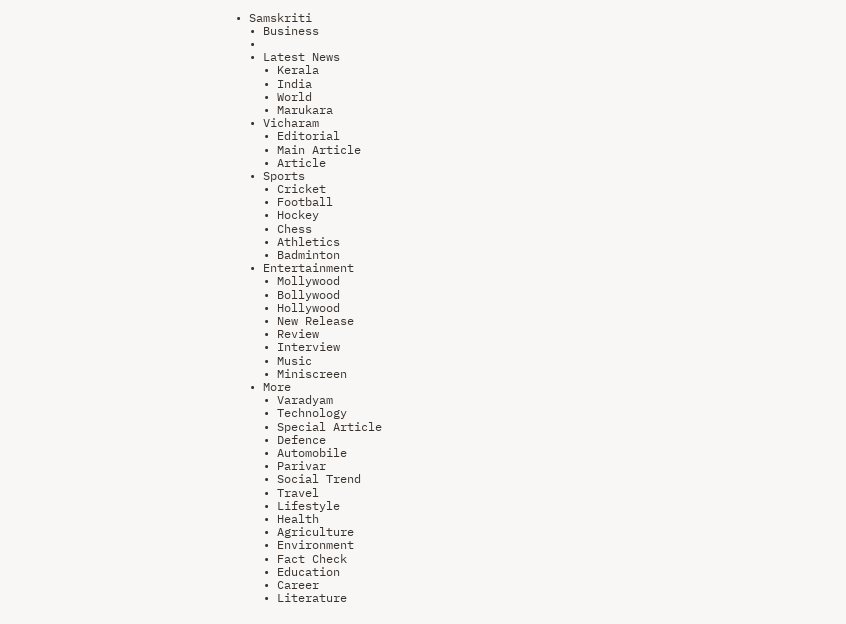• Samskriti
  • Business
  •
  • Latest News
    • Kerala
    • India
    • World
    • Marukara
  • Vicharam
    • Editorial
    • Main Article
    • Article
  • Sports
    • Cricket
    • Football
    • Hockey
    • Chess
    • Athletics
    • Badminton
  • Entertainment
    • Mollywood
    • Bollywood
    • Hollywood
    • New Release
    • Review
    • Interview
    • Music
    • Miniscreen
  • More
    • Varadyam
    • Technology
    • Special Article
    • Defence
    • Automobile
    • Parivar
    • Social Trend
    • Travel
    • Lifestyle
    • Health
    • Agriculture
    • Environment
    • Fact Check
    • Education
    • Career
    • Literature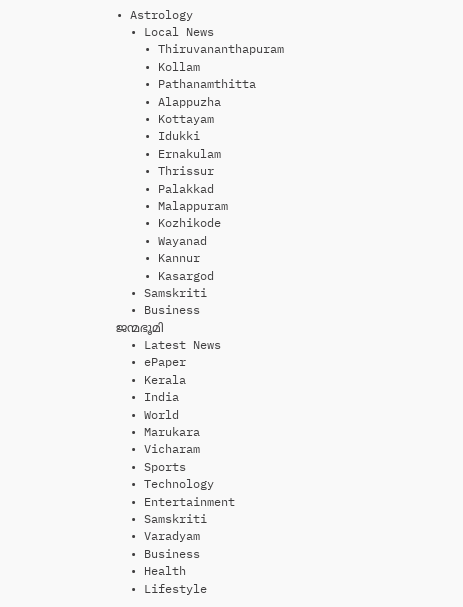• Astrology
  • Local News
    • Thiruvananthapuram
    • Kollam
    • Pathanamthitta
    • Alappuzha
    • Kottayam
    • Idukki
    • Ernakulam
    • Thrissur
    • Palakkad
    • Malappuram
    • Kozhikode
    • Wayanad
    • Kannur
    • Kasargod
  • Samskriti
  • Business
ജന്മഭൂമി
  • Latest News
  • ePaper
  • Kerala
  • India
  • World
  • Marukara
  • Vicharam
  • Sports
  • Technology
  • Entertainment
  • Samskriti
  • Varadyam
  • Business
  • Health
  • Lifestyle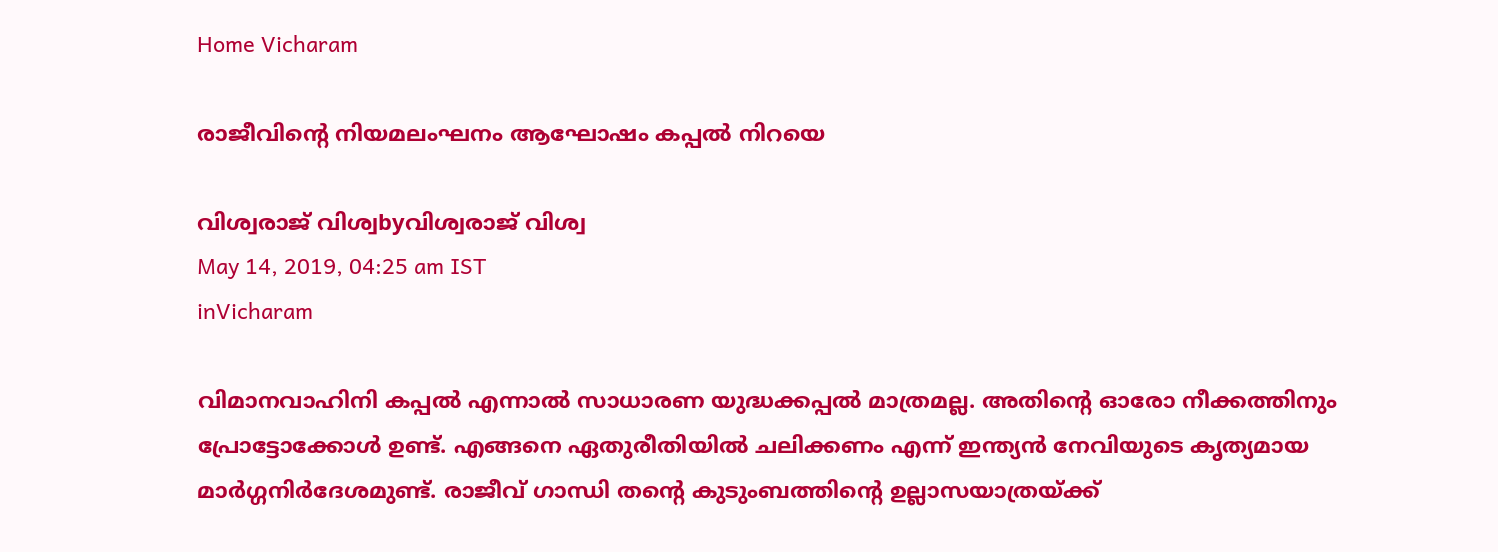Home Vicharam

രാജീവിന്റെ നിയമലംഘനം ആഘോഷം കപ്പല്‍ നിറയെ

വിശ്വരാജ് വിശ്വbyവിശ്വരാജ് വിശ്വ
May 14, 2019, 04:25 am IST
inVicharam

വിമാനവാഹിനി കപ്പല്‍ എന്നാല്‍ സാധാരണ യുദ്ധക്കപ്പല്‍ മാത്രമല്ല. അതിന്റെ ഓരോ നീക്കത്തിനും പ്രോട്ടോക്കോള്‍ ഉണ്ട്. എങ്ങനെ ഏതുരീതിയില്‍ ചലിക്കണം എന്ന് ഇന്ത്യന്‍ നേവിയുടെ കൃത്യമായ മാര്‍ഗ്ഗനിര്‍ദേശമുണ്ട്. രാജീവ് ഗാന്ധി തന്റെ കുടുംബത്തിന്റെ ഉല്ലാസയാത്രയ്‌ക്ക്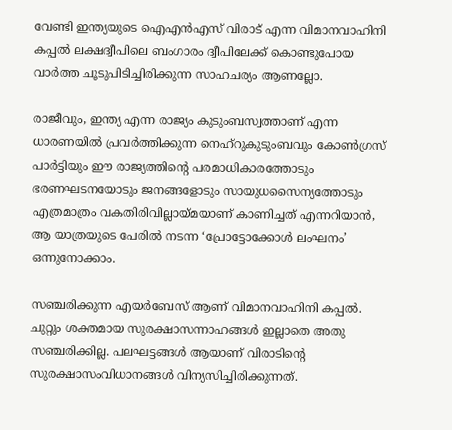വേണ്ടി ഇന്ത്യയുടെ ഐഎന്‍എസ് വിരാട് എന്ന വിമാനവാഹിനി കപ്പല്‍ ലക്ഷദ്വീപിലെ ബംഗാരം ദ്വീപിലേക്ക് കൊണ്ടുപോയ വാര്‍ത്ത ചൂടുപിടിച്ചിരിക്കുന്ന സാഹചര്യം ആണല്ലോ.

രാജീവും, ഇന്ത്യ എന്ന രാജ്യം കുടുംബസ്വത്താണ് എന്ന ധാരണയില്‍ പ്രവര്‍ത്തിക്കുന്ന നെഹ്‌റുകുടുംബവും കോണ്‍ഗ്രസ് പാര്‍ട്ടിയും ഈ രാജ്യത്തിന്റെ പരമാധികാരത്തോടും ഭരണഘടനയോടും ജനങ്ങളോടും സായുധസൈന്യത്തോടും എത്രമാത്രം വകതിരിവില്ലായ്‌മയാണ് കാണിച്ചത് എന്നറിയാന്‍, ആ യാത്രയുടെ പേരില്‍ നടന്ന ‘പ്രോട്ടോക്കോള്‍ ലംഘനം’ ഒന്നുനോക്കാം.

സഞ്ചരിക്കുന്ന എയര്‍ബേസ് ആണ് വിമാനവാഹിനി കപ്പല്‍. ചുറ്റും ശക്തമായ സുരക്ഷാസന്നാഹങ്ങള്‍ ഇല്ലാതെ അതു സഞ്ചരിക്കില്ല. പലഘട്ടങ്ങള്‍ ആയാണ് വിരാടിന്റെ സുരക്ഷാസംവിധാനങ്ങള്‍ വിന്യസിച്ചിരിക്കുന്നത്.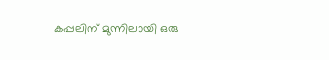കപ്പലിന് മുന്നിലായി ഒരു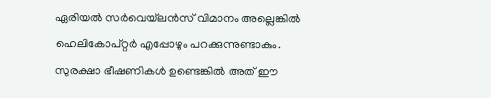ഏരിയല്‍ സര്‍വെയ്‌ലന്‍സ് വിമാനം അല്ലെങ്കില്‍ ഹെലികോപ്റ്റര്‍ എപ്പോഴും പറക്കുന്നുണ്ടാകും. സുരക്ഷാ ഭീഷണികള്‍ ഉണ്ടെങ്കില്‍ അത് ഈ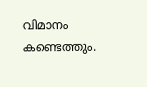വിമാനം കണ്ടെത്തും.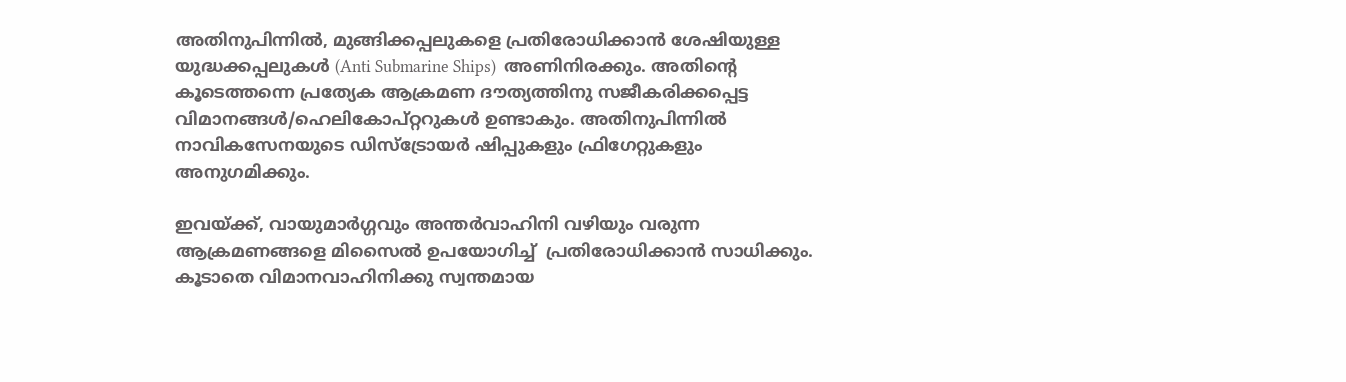അതിനുപിന്നില്‍, മുങ്ങിക്കപ്പലുകളെ പ്രതിരോധിക്കാന്‍ ശേഷിയുള്ള യുദ്ധക്കപ്പലുകള്‍ (Anti Submarine Ships)  അണിനിരക്കും. അതിന്റെ കൂടെത്തന്നെ പ്രത്യേക ആക്രമണ ദൗത്യത്തിനു സജീകരിക്കപ്പെട്ട വിമാനങ്ങള്‍/ഹെലികോപ്റ്ററുകള്‍ ഉണ്ടാകും. അതിനുപിന്നില്‍ നാവികസേനയുടെ ഡിസ്‌ട്രോയര്‍ ഷിപ്പുകളും ഫ്രിഗേറ്റുകളും അനുഗമിക്കും.

ഇവയ്‌ക്ക്, വായുമാര്‍ഗ്ഗവും അന്തര്‍വാഹിനി വഴിയും വരുന്ന ആക്രമണങ്ങളെ മിസൈല്‍ ഉപയോഗിച്ച്  പ്രതിരോധിക്കാന്‍ സാധിക്കും. കൂടാതെ വിമാനവാഹിനിക്കു സ്വന്തമായ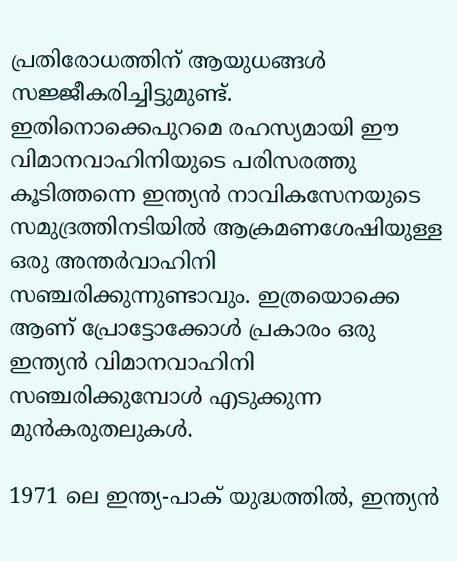പ്രതിരോധത്തിന് ആയുധങ്ങള്‍ സജ്ജീകരിച്ചിട്ടുമുണ്ട്. ഇതിനൊക്കെപുറമെ രഹസ്യമായി ഈ വിമാനവാഹിനിയുടെ പരിസരത്തു കൂടിത്തന്നെ ഇന്ത്യന്‍ നാവികസേനയുടെ സമുദ്രത്തിനടിയില്‍ ആക്രമണശേഷിയുള്ള ഒരു അന്തര്‍വാഹിനി സഞ്ചരിക്കുന്നുണ്ടാവും. ഇത്രയൊക്കെ ആണ് പ്രോട്ടോക്കോള്‍ പ്രകാരം ഒരു ഇന്ത്യന്‍ വിമാനവാഹിനി സഞ്ചരിക്കുമ്പോള്‍ എടുക്കുന്ന മുന്‍കരുതലുകള്‍.

1971 ലെ ഇന്ത്യ-പാക് യുദ്ധത്തില്‍, ഇന്ത്യന്‍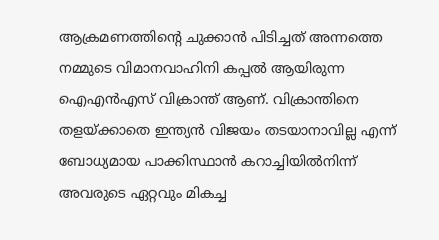ആക്രമണത്തിന്റെ ചുക്കാന്‍ പിടിച്ചത് അന്നത്തെ നമ്മുടെ വിമാനവാഹിനി കപ്പല്‍ ആയിരുന്ന ഐഎന്‍എസ് വിക്രാന്ത് ആണ്. വിക്രാന്തിനെ തളയ്‌ക്കാതെ ഇന്ത്യന്‍ വിജയം തടയാനാവില്ല എന്ന് ബോധ്യമായ പാക്കിസ്ഥാന്‍ കറാച്ചിയില്‍നിന്ന് അവരുടെ ഏറ്റവും മികച്ച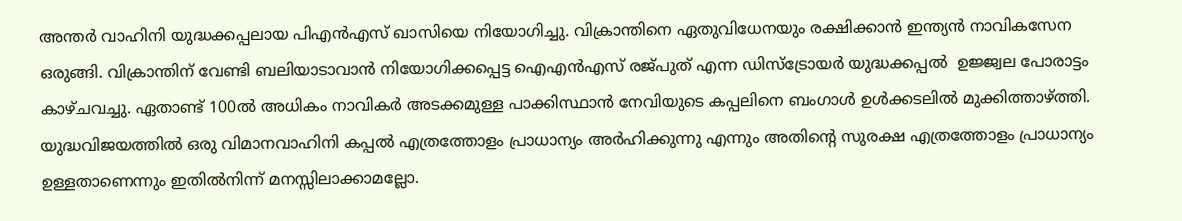അന്തര്‍ വാഹിനി യുദ്ധക്കപ്പലായ പിഎന്‍എസ് ഖാസിയെ നിയോഗിച്ചു. വിക്രാന്തിനെ ഏതുവിധേനയും രക്ഷിക്കാന്‍ ഇന്ത്യന്‍ നാവികസേന ഒരുങ്ങി. വിക്രാന്തിന് വേണ്ടി ബലിയാടാവാന്‍ നിയോഗിക്കപ്പെട്ട ഐഎന്‍എസ് രജ്പുത് എന്ന ഡിസ്‌ട്രോയര്‍ യുദ്ധക്കപ്പല്‍  ഉജ്ജ്വല പോരാട്ടം കാഴ്ചവച്ചു. ഏതാണ്ട് 100ല്‍ അധികം നാവികര്‍ അടക്കമുള്ള പാക്കിസ്ഥാന്‍ നേവിയുടെ കപ്പലിനെ ബംഗാള്‍ ഉള്‍ക്കടലില്‍ മുക്കിത്താഴ്‌ത്തി. യുദ്ധവിജയത്തില്‍ ഒരു വിമാനവാഹിനി കപ്പല്‍ എത്രത്തോളം പ്രാധാന്യം അര്‍ഹിക്കുന്നു എന്നും അതിന്റെ സുരക്ഷ എത്രത്തോളം പ്രാധാന്യം ഉള്ളതാണെന്നും ഇതില്‍നിന്ന് മനസ്സിലാക്കാമല്ലോ.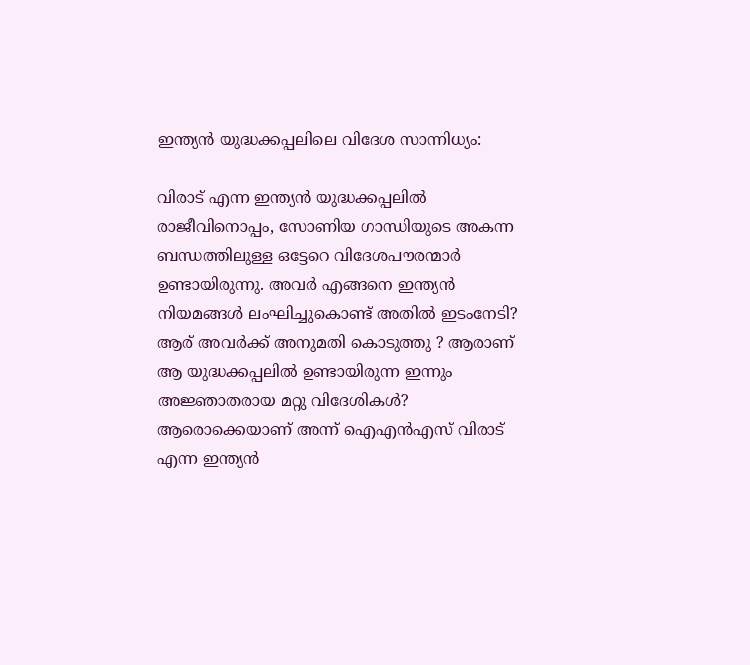ഇന്ത്യന്‍ യുദ്ധക്കപ്പലിലെ വിദേശ സാന്നിധ്യം:

വിരാട് എന്ന ഇന്ത്യന്‍ യുദ്ധക്കപ്പലില്‍ രാജീവിനൊപ്പം, സോണിയ ഗാന്ധിയുടെ അകന്ന ബന്ധത്തിലുള്ള ഒട്ടേറെ വിദേശപൗരന്മാര്‍ ഉണ്ടായിരുന്നു. അവര്‍ എങ്ങനെ ഇന്ത്യന്‍ നിയമങ്ങള്‍ ലംഘിച്ചുകൊണ്ട് അതില്‍ ഇടംനേടി? ആര് അവര്‍ക്ക് അനുമതി കൊടുത്തു ? ആരാണ് ആ യുദ്ധക്കപ്പലില്‍ ഉണ്ടായിരുന്ന ഇന്നും അജ്ഞാതരായ മറ്റു വിദേശികള്‍? ആരൊക്കെയാണ് അന്ന് ഐഎന്‍എസ് വിരാട് എന്ന ഇന്ത്യന്‍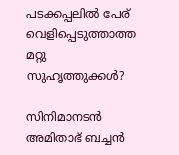പടക്കപ്പലില്‍ പേര് വെളിപ്പെടുത്താത്ത മറ്റു സുഹൃത്തുക്കള്‍?

സിനിമാനടന്‍ അമിതാഭ് ബച്ചന്‍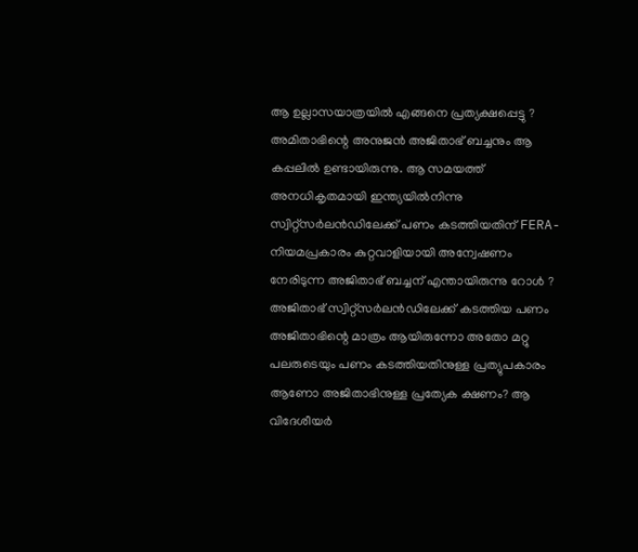ആ ഉല്ലാസയാത്രയില്‍ എങ്ങനെ പ്രത്യക്ഷപ്പെട്ടു ? അമിതാഭിന്റെ അനുജന്‍ അജിതാഭ് ബച്ചനും ആ കപ്പലില്‍ ഉണ്ടായിരുന്നു. ആ സമയത്ത് അനധികൃതമായി ഇന്ത്യയില്‍നിന്നു സ്വിറ്റ്‌സര്‍ലന്‍ഡിലേക്ക് പണം കടത്തിയതിന് FERA- നിയമപ്രകാരം കുറ്റവാളിയായി അന്വേഷണം നേരിടുന്ന അജിതാഭ് ബച്ചന് എന്തായിരുന്നു റോള്‍ ? അജിതാഭ് സ്വിറ്റ്‌സര്‍ലന്‍ഡിലേക്ക് കടത്തിയ പണം അജിതാഭിന്റെ മാത്രം ആയിരുന്നോ അതോ മറ്റു പലരുടെയും പണം കടത്തിയതിനുള്ള പ്രത്യുപകാരം ആണോ അജിതാഭിനുള്ള പ്രത്യേക ക്ഷണം? ആ വിദേശീയര്‍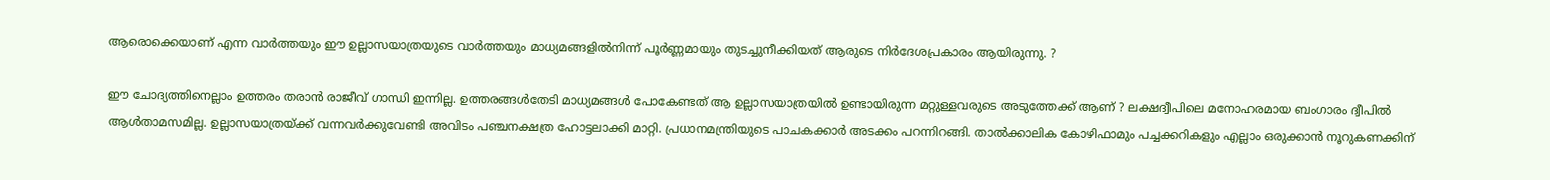ആരൊക്കെയാണ് എന്ന വാര്‍ത്തയും ഈ ഉല്ലാസയാത്രയുടെ വാര്‍ത്തയും മാധ്യമങ്ങളില്‍നിന്ന് പൂര്‍ണ്ണമായും തുടച്ചുനീക്കിയത് ആരുടെ നിര്‍ദേശപ്രകാരം ആയിരുന്നു. ?

ഈ ചോദ്യത്തിനെല്ലാം ഉത്തരം തരാന്‍ രാജീവ് ഗാന്ധി ഇന്നില്ല. ഉത്തരങ്ങള്‍തേടി മാധ്യമങ്ങള്‍ പോകേണ്ടത് ആ ഉല്ലാസയാത്രയില്‍ ഉണ്ടായിരുന്ന മറ്റുള്ളവരുടെ അടുത്തേക്ക് ആണ് ? ലക്ഷദ്വീപിലെ മനോഹരമായ ബംഗാരം ദ്വീപില്‍ ആള്‍താമസമില്ല. ഉല്ലാസയാത്രയ്‌ക്ക് വന്നവര്‍ക്കുവേണ്ടി അവിടം പഞ്ചനക്ഷത്ര ഹോട്ടലാക്കി മാറ്റി. പ്രധാനമന്ത്രിയുടെ പാചകക്കാര്‍ അടക്കം പറന്നിറങ്ങി. താല്‍ക്കാലിക കോഴിഫാമും പച്ചക്കറികളും എല്ലാം ഒരുക്കാന്‍ നൂറുകണക്കിന്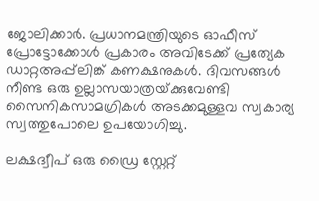ജോലിക്കാര്‍. പ്രധാനമന്ത്രിയുടെ ഓഫീസ് പ്രോട്ടോക്കോള്‍ പ്രകാരം അവിടേക്ക് പ്രത്യേക ഡാറ്റഅപ്പ്‌ലിങ്ക് കണക്ഷനുകള്‍. ദിവസങ്ങള്‍ നീണ്ട ഒരു ഉല്ലാസയാത്രയ്‌ക്കുവേണ്ടി സൈനികസാമഗ്രികള്‍ അടക്കമുള്ളവ സ്വകാര്യ സ്വത്തുപോലെ ഉപയോഗിച്ചു.

ലക്ഷദ്വീപ് ഒരു ഡ്രൈ സ്റ്റേറ്റ്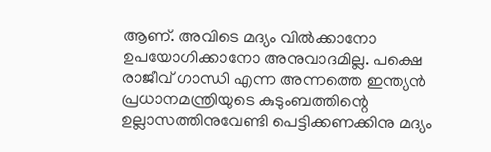ആണ്. അവിടെ മദ്യം വില്‍ക്കാനോ ഉപയോഗിക്കാനോ അനുവാദമില്ല. പക്ഷെ രാജീവ് ഗാന്ധി എന്ന അന്നത്തെ ഇന്ത്യന്‍ പ്രധാനമന്ത്രിയുടെ കുടുംബത്തിന്റെ ഉല്ലാസത്തിനുവേണ്ടി പെട്ടിക്കണക്കിനു മദ്യം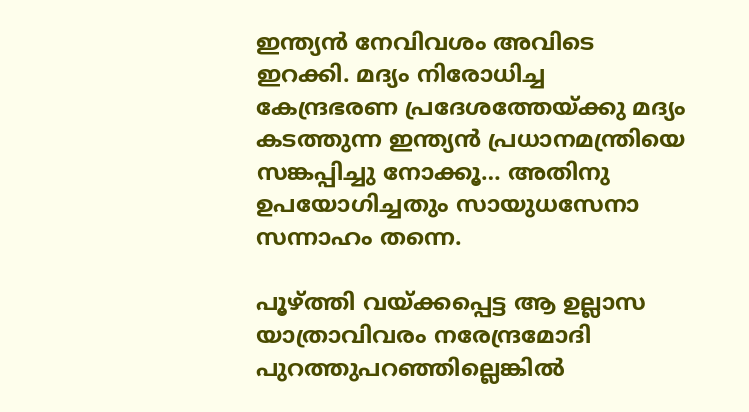ഇന്ത്യന്‍ നേവിവശം അവിടെ ഇറക്കി. മദ്യം നിരോധിച്ച കേന്ദ്രഭരണ പ്രദേശത്തേയ്‌ക്കു മദ്യം കടത്തുന്ന ഇന്ത്യന്‍ പ്രധാനമന്ത്രിയെ സങ്കപ്പിച്ചു നോക്കൂ… അതിനു ഉപയോഗിച്ചതും സായുധസേനാ സന്നാഹം തന്നെ.

പൂഴ്‌ത്തി വയ്‌ക്കപ്പെട്ട ആ ഉല്ലാസ യാത്രാവിവരം നരേന്ദ്രമോദി പുറത്തുപറഞ്ഞില്ലെങ്കില്‍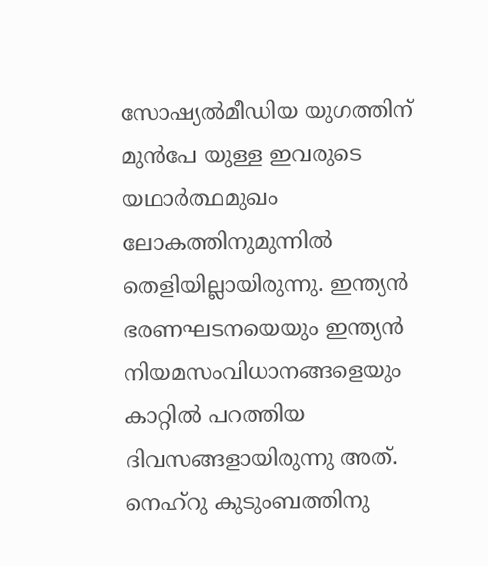സോഷ്യല്‍മീഡിയ യുഗത്തിന് മുന്‍പേ യുള്ള ഇവരുടെ യഥാര്‍ത്ഥമുഖം ലോകത്തിനുമുന്നില്‍ തെളിയില്ലായിരുന്നു. ഇന്ത്യന്‍ ഭരണഘടനയെയും ഇന്ത്യന്‍ നിയമസംവിധാനങ്ങളെയും കാറ്റില്‍ പറത്തിയ ദിവസങ്ങളായിരുന്നു അത്. നെഹ്‌റു കുടുംബത്തിനു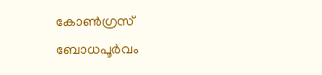കോണ്‍ഗ്രസ് ബോധപൂര്‍വം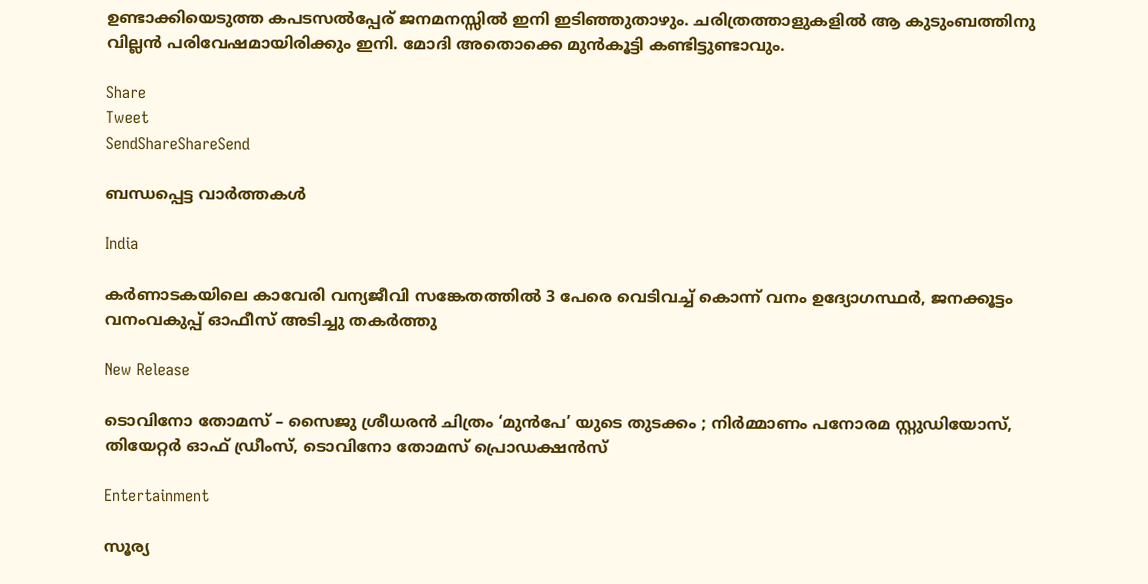ഉണ്ടാക്കിയെടുത്ത കപടസല്‍പ്പേര് ജനമനസ്സില്‍ ഇനി ഇടിഞ്ഞുതാഴും. ചരിത്രത്താളുകളില്‍ ആ കുടുംബത്തിനു വില്ലന്‍ പരിവേഷമായിരിക്കും ഇനി. മോദി അതൊക്കെ മുന്‍കൂട്ടി കണ്ടിട്ടുണ്ടാവും.

Share
Tweet
SendShareShareSend

ബന്ധപ്പെട്ട വാര്‍ത്തകള്‍

India

കര്‍ണാടകയിലെ കാവേരി വന്യജീവി സങ്കേതത്തില്‍ 3 പേരെ വെടിവച്ച് കൊന്ന് വനം ഉദ്യോഗസ്ഥര്‍, ജനക്കൂട്ടം വനംവകുപ്പ് ഓഫീസ് അടിച്ചു തകര്‍ത്തു

New Release

ടൊവിനോ തോമസ് – സൈജു ശ്രീധരൻ ചിത്രം ‘മുൻപേ’ യുടെ തുടക്കം ; നിർമ്മാണം പനോരമ സ്റ്റുഡിയോസ്, തിയേറ്റർ ഓഫ് ഡ്രീംസ്, ടൊവിനോ തോമസ് പ്രൊഡക്ഷൻസ്

Entertainment

സൂര്യ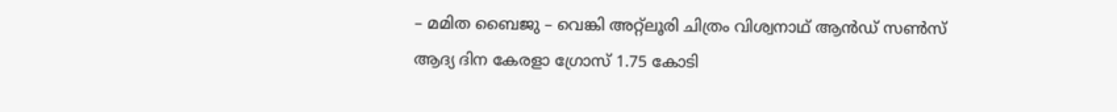– മമിത ബൈജു – വെങ്കി അറ്റ്ലൂരി ചിത്രം വിശ്വനാഥ് ആൻഡ് സൺസ് ആദ്യ ദിന കേരളാ ഗ്രോസ് 1.75 കോടി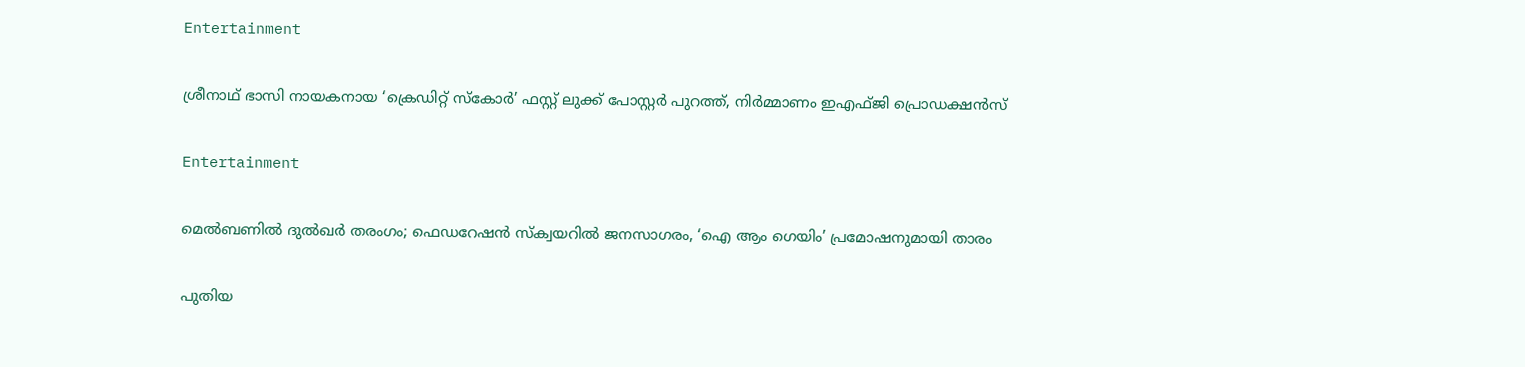Entertainment

ശ്രീനാഥ് ഭാസി നായകനായ ‘ക്രെഡിറ്റ് സ്കോർ’ ഫസ്റ്റ് ലുക്ക് പോസ്റ്റർ പുറത്ത്, നിർമ്മാണം ഇഎഫ്ജി പ്രൊഡക്ഷൻസ്

Entertainment

മെൽബണിൽ ദുൽഖർ തരംഗം; ഫെഡറേഷൻ സ്ക്വയറിൽ ജനസാഗരം, ‘ഐ ആം ഗെയിം’ പ്രമോഷനുമായി താരം

പുതിയ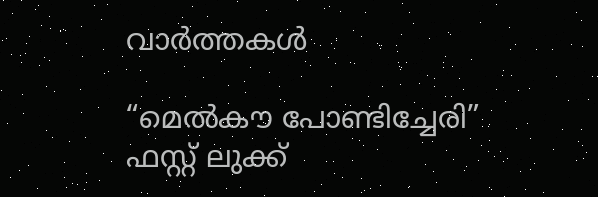വാര്‍ത്തകള്‍

“മെൽകൗ പോണ്ടിച്ചേരി” ഫസ്റ്റ് ലുക്ക്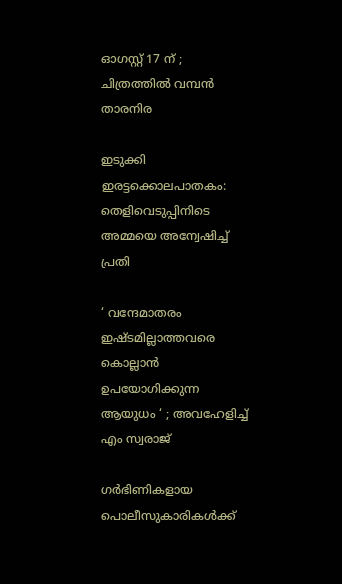ഓഗസ്റ്റ് 17 ന് ; ചിത്രത്തിൽ വമ്പൻ താരനിര

ഇടുക്കി ഇരട്ടക്കൊലപാതകം: തെളിവെടുപ്പിനിടെ അമ്മയെ അന്വേഷിച്ച് പ്രതി

‘ വന്ദേമാതരം ഇഷ്ടമില്ലാത്തവരെ കൊല്ലാൻ ഉപയോഗിക്കുന്ന ആയുധം ‘ ; അവഹേളിച്ച് എം സ്വരാജ്

ഗര്‍ഭിണികളായ പൊലീസുകാരികള്‍ക്ക്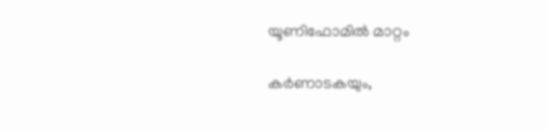യൂണിഫോമില്‍ മാറ്റം

കർണാടകയും,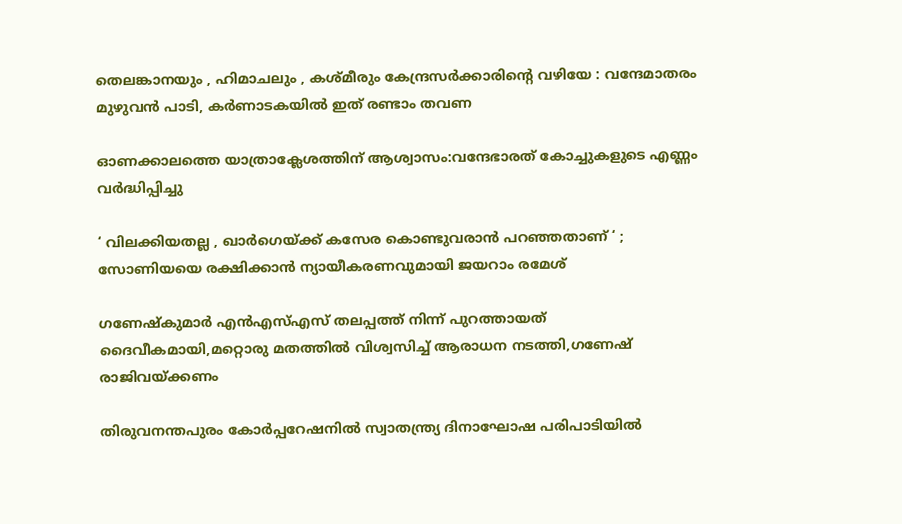തെലങ്കാനയും , ഹിമാചലും , കശ്മീരും കേന്ദ്രസർക്കാരിന്റെ വഴിയേ : വന്ദേമാതരം മുഴുവൻ പാടി, കർണാടകയിൽ ഇത് രണ്ടാം തവണ

ഓണക്കാലത്തെ യാത്രാക്ലേശത്തിന് ആശ്വാസം:വന്ദേഭാരത് കോച്ചുകളുടെ എണ്ണം വര്‍ദ്ധിപ്പിച്ചു

‘ വിലക്കിയതല്ല , ഖാർഗെയ്‌ക്ക് കസേര കൊണ്ടുവരാൻ പറഞ്ഞതാണ് ‘ ; സോണിയയെ രക്ഷിക്കാൻ ന്യായീകരണവുമായി ജയറാം രമേശ്

ഗണേഷ്‌കുമാര്‍ എന്‍എസ്എസ് തലപ്പത്ത് നിന്ന് പുറത്തായത് ദൈവീകമായി,മറ്റൊരു മതത്തില്‍ വിശ്വസിച്ച് ആരാധന നടത്തി,ഗണേഷ് രാജിവയ്‌ക്കണം

തിരുവനന്തപുരം കോര്‍പ്പറേഷനില്‍ സ്വാതന്ത്ര്യ ദിനാഘോഷ പരിപാടിയില്‍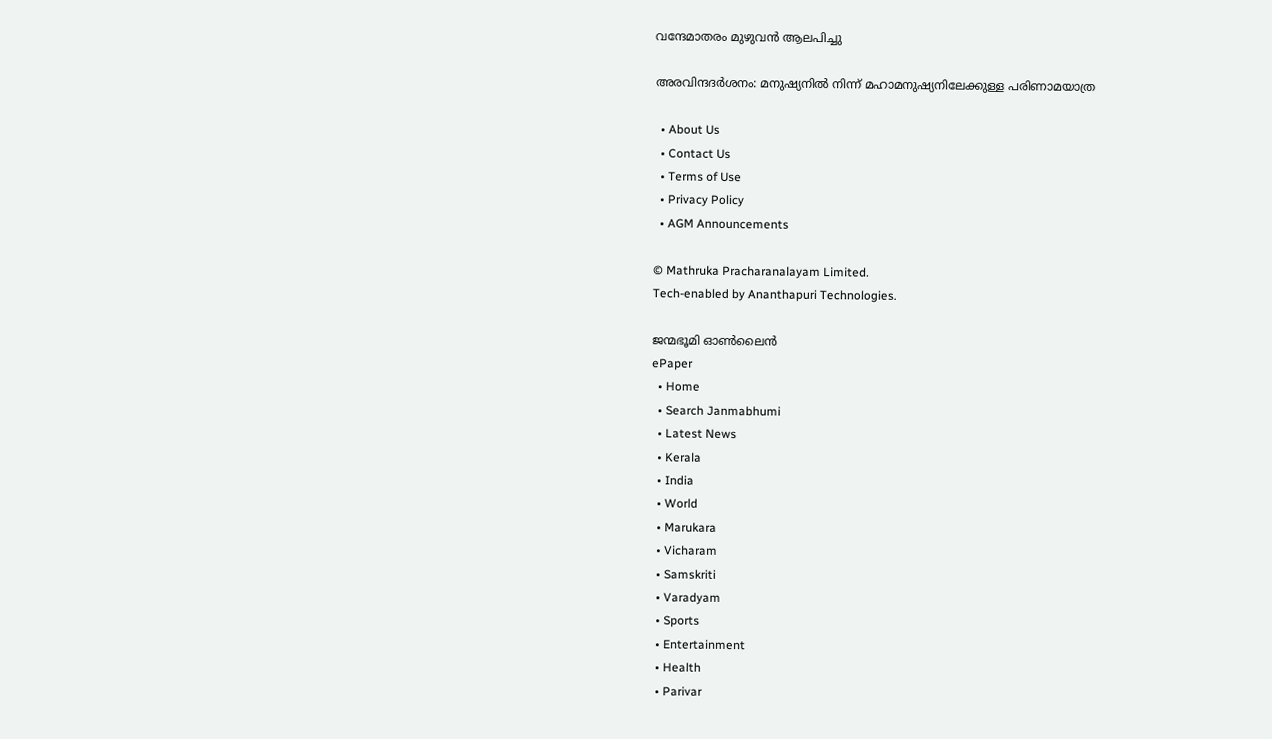വന്ദേമാതരം മുഴുവന്‍ ആലപിച്ചു

അരവിന്ദദർശനം: മനുഷ്യനിൽ നിന്ന് മഹാമനുഷ്യനിലേക്കുള്ള പരിണാമയാത്ര

  • About Us
  • Contact Us
  • Terms of Use
  • Privacy Policy
  • AGM Announcements

© Mathruka Pracharanalayam Limited.
Tech-enabled by Ananthapuri Technologies.

ജന്മഭൂമി ഓണ്‍ലൈന്‍
ePaper
  • Home
  • Search Janmabhumi
  • Latest News
  • Kerala
  • India
  • World
  • Marukara
  • Vicharam
  • Samskriti
  • Varadyam
  • Sports
  • Entertainment
  • Health
  • Parivar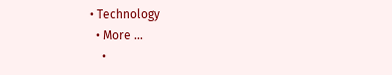• Technology
  • More …
    •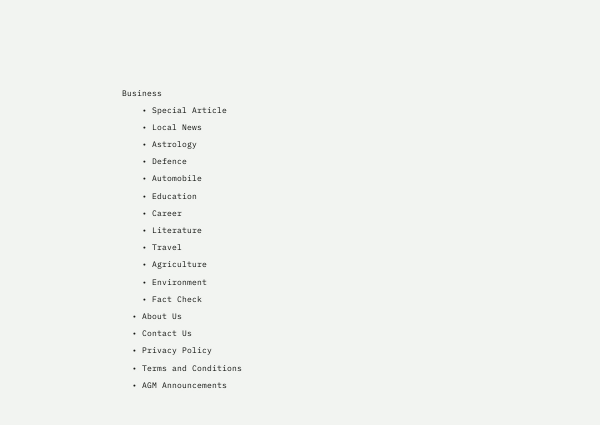Business
    • Special Article
    • Local News
    • Astrology
    • Defence
    • Automobile
    • Education
    • Career
    • Literature
    • Travel
    • Agriculture
    • Environment
    • Fact Check
  • About Us
  • Contact Us
  • Privacy Policy
  • Terms and Conditions
  • AGM Announcements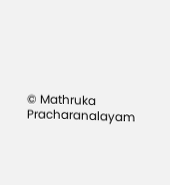© Mathruka Pracharanalayam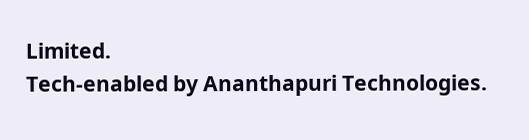Limited.
Tech-enabled by Ananthapuri Technologies.